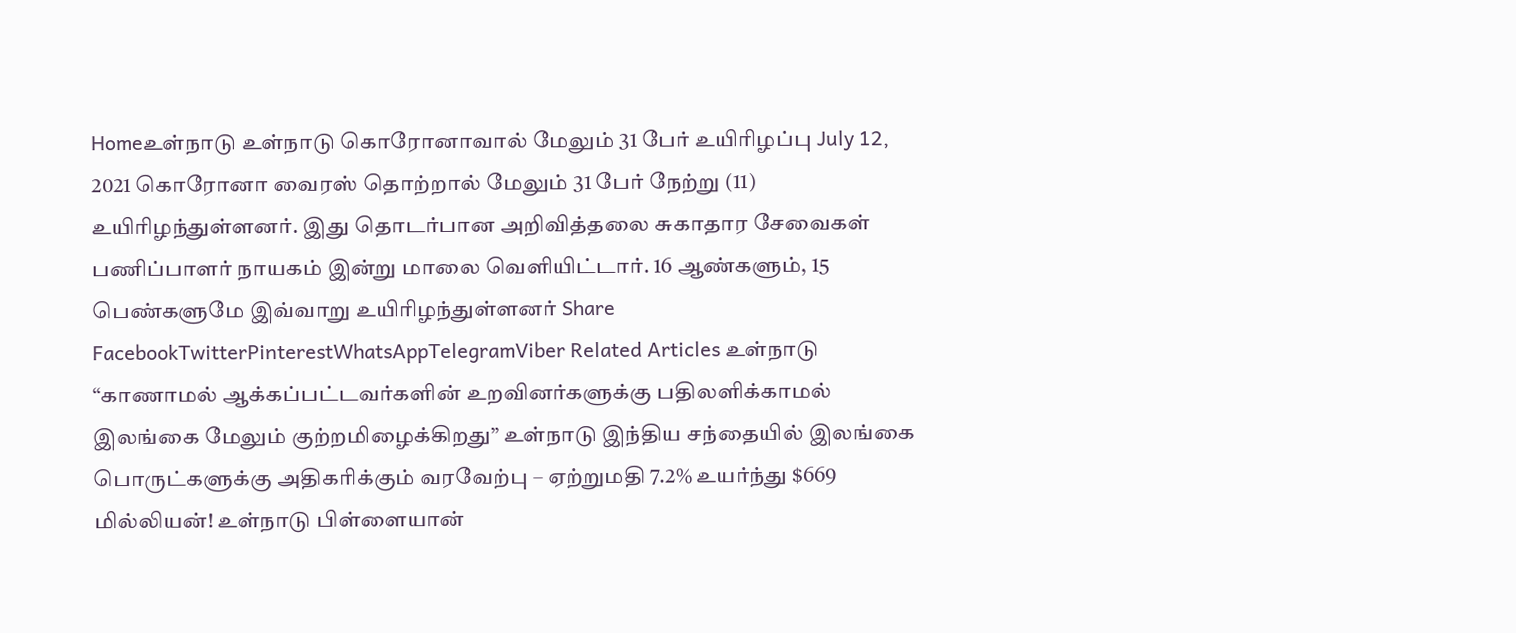Homeஉள்நாடு உள்நாடு கொரோனாவால் மேலும் 31 பேர் உயிரிழப்பு July 12, 2021 கொரோனா வைரஸ் தொற்றால் மேலும் 31 பேர் நேற்று (11) உயிரிழந்துள்ளனர். இது தொடர்பான அறிவித்தலை சுகாதார சேவைகள் பணிப்பாளர் நாயகம் இன்று மாலை வெளியிட்டார். 16 ஆண்களும், 15 பெண்களுமே இவ்வாறு உயிரிழந்துள்ளனர் Share FacebookTwitterPinterestWhatsAppTelegramViber Related Articles உள்நாடு “காணாமல் ஆக்கப்பட்டவர்களின் உறவினர்களுக்கு பதிலளிக்காமல் இலங்கை மேலும் குற்றமிழைக்கிறது” உள்நாடு இந்திய சந்தையில் இலங்கை பொருட்களுக்கு அதிகரிக்கும் வரவேற்பு – ஏற்றுமதி 7.2% உயர்ந்து $669 மில்லியன்! உள்நாடு பிள்ளையான்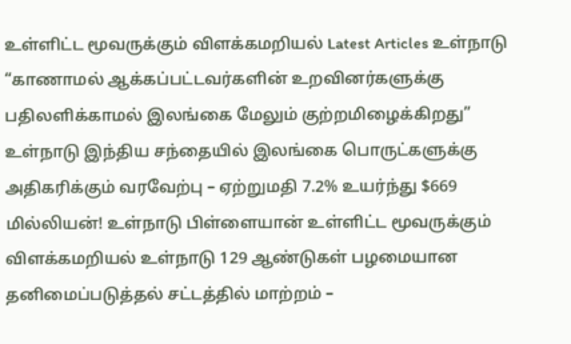உள்ளிட்ட மூவருக்கும் விளக்கமறியல் Latest Articles உள்நாடு “காணாமல் ஆக்கப்பட்டவர்களின் உறவினர்களுக்கு பதிலளிக்காமல் இலங்கை மேலும் குற்றமிழைக்கிறது” உள்நாடு இந்திய சந்தையில் இலங்கை பொருட்களுக்கு அதிகரிக்கும் வரவேற்பு – ஏற்றுமதி 7.2% உயர்ந்து $669 மில்லியன்! உள்நாடு பிள்ளையான் உள்ளிட்ட மூவருக்கும் விளக்கமறியல் உள்நாடு 129 ஆண்டுகள் பழமையான தனிமைப்படுத்தல் சட்டத்தில் மாற்றம் –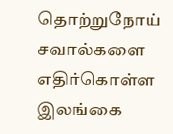தொற்றுநோய் சவால்களை எதிர்கொள்ள இலங்கை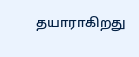தயாராகிறது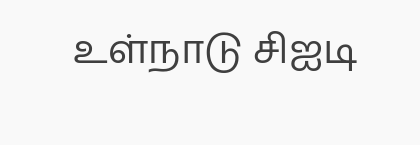உள்நாடு சிஐடி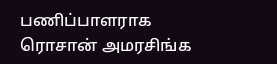பணிப்பாளராக ரொசான் அமரசிங்க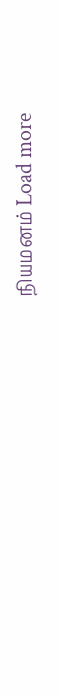நியமனம் Load more